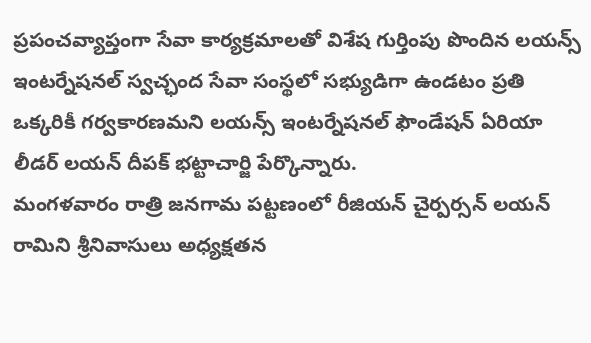ప్రపంచవ్యాప్తంగా సేవా కార్యక్రమాలతో విశేష గుర్తింపు పొందిన లయన్స్ ఇంటర్నేషనల్ స్వచ్ఛంద సేవా సంస్థలో సభ్యుడిగా ఉండటం ప్రతి ఒక్కరికీ గర్వకారణమని లయన్స్ ఇంటర్నేషనల్ ఫౌండేషన్ ఏరియా లీడర్ లయన్ దీపక్ భట్టాచార్జి పేర్కొన్నారు.
మంగళవారం రాత్రి జనగామ పట్టణంలో రీజియన్ చైర్పర్సన్ లయన్ రామిని శ్రీనివాసులు అధ్యక్షతన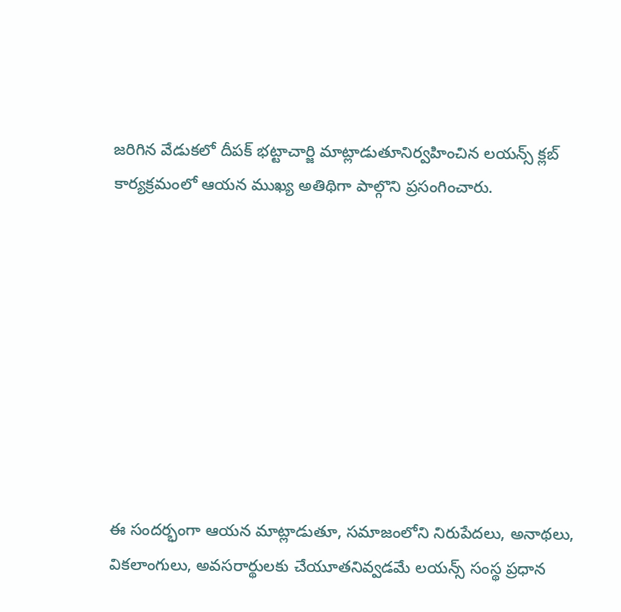జరిగిన వేడుకలో దీపక్ భట్టాచార్జి మాట్లాడుతూనిర్వహించిన లయన్స్ క్లబ్ కార్యక్రమంలో ఆయన ముఖ్య అతిథిగా పాల్గొని ప్రసంగించారు.









ఈ సందర్భంగా ఆయన మాట్లాడుతూ, సమాజంలోని నిరుపేదలు, అనాథలు, వికలాంగులు, అవసరార్థులకు చేయూతనివ్వడమే లయన్స్ సంస్థ ప్రధాన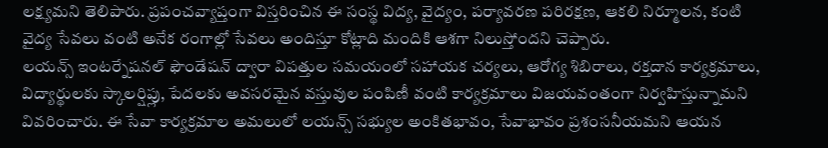లక్ష్యమని తెలిపారు. ప్రపంచవ్యాప్తంగా విస్తరించిన ఈ సంస్థ విద్య, వైద్యం, పర్యావరణ పరిరక్షణ, ఆకలి నిర్మూలన, కంటి వైద్య సేవలు వంటి అనేక రంగాల్లో సేవలు అందిస్తూ కోట్లాది మందికి ఆశగా నిలుస్తోందని చెప్పారు.
లయన్స్ ఇంటర్నేషనల్ ఫౌండేషన్ ద్వారా విపత్తుల సమయంలో సహాయక చర్యలు, ఆరోగ్య శిబిరాలు, రక్తదాన కార్యక్రమాలు, విద్యార్థులకు స్కాలర్షిప్లు, పేదలకు అవసరమైన వస్తువుల పంపిణీ వంటి కార్యక్రమాలు విజయవంతంగా నిర్వహిస్తున్నామని వివరించారు. ఈ సేవా కార్యక్రమాల అమలులో లయన్స్ సభ్యుల అంకితభావం, సేవాభావం ప్రశంసనీయమని ఆయన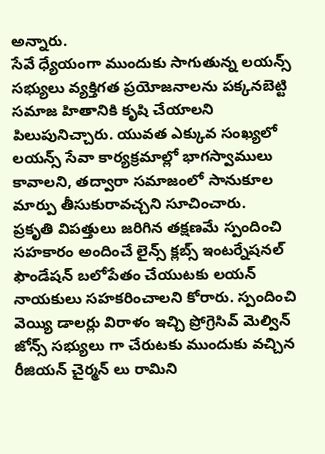అన్నారు.
సేవే ధ్యేయంగా ముందుకు సాగుతున్న లయన్స్ సభ్యులు వ్యక్తిగత ప్రయోజనాలను పక్కనబెట్టి సమాజ హితానికి కృషి చేయాలని పిలుపునిచ్చారు. యువత ఎక్కువ సంఖ్యలో లయన్స్ సేవా కార్యక్రమాల్లో భాగస్వాములు కావాలని, తద్వారా సమాజంలో సానుకూల మార్పు తీసుకురావచ్చని సూచించారు.
ప్రకృతి విపత్తులు జరిగిన తక్షణమే స్పందించి సహకారం అందించే లైన్స్ క్లబ్స్ ఇంటర్నేషనల్ ఫౌండేషన్ బలోపేతం చేయుటకు లయన్ నాయకులు సహకరించాలని కోరారు. స్పందించి వెయ్యి డాలర్లు విరాళం ఇచ్చి ప్రోగ్రెసివ్ మెల్విన్ జోన్స్ సభ్యులు గా చేరుటకు ముందుకు వచ్చిన రీజియన్ చైర్మన్ లు రామిని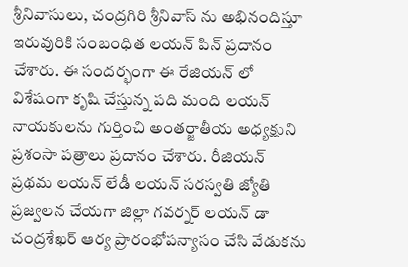శ్రీనివాసులు, చంద్రగిరి శ్రీనివాస్ ను అభినందిస్తూ ఇరువురికి సంబంధిత లయన్ పిన్ ప్రదానం చేశారు. ఈ సందర్భంగా ఈ రేజియన్ లో విశేషంగా కృషి చేస్తున్న పది మంది లయన్ నాయకులను గుర్తించి అంతర్జాతీయ అధ్యక్షుని ప్రశంసా పత్రాలు ప్రదానం చేశారు. రీజియన్ ప్రథమ లయన్ లేడీ లయన్ సరస్వతి జ్యోతి ప్రజ్వలన చేయగా జిల్లా గవర్నర్ లయన్ డా చంద్రశేఖర్ ఆర్య ప్రారంభోపన్యాసం చేసి వేడుకను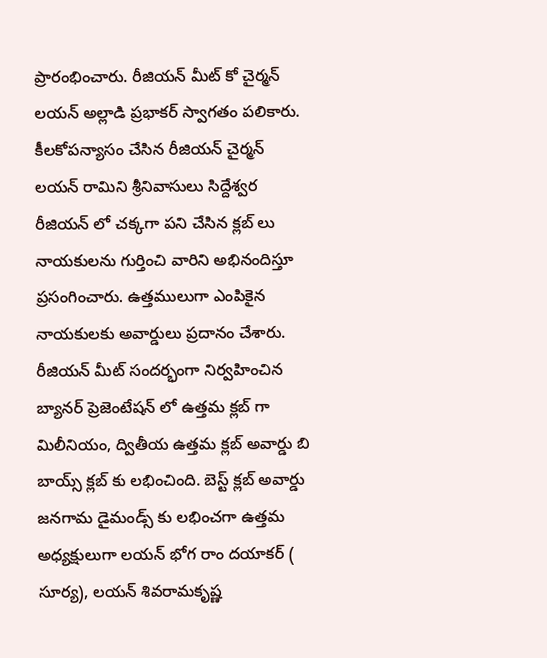ప్రారంభించారు. రీజియన్ మీట్ కో చైర్మన్ లయన్ అల్లాడి ప్రభాకర్ స్వాగతం పలికారు. కీలకోపన్యాసం చేసిన రీజియన్ చైర్మన్ లయన్ రామిని శ్రీనివాసులు సిద్దేశ్వర రీజియన్ లో చక్కగా పని చేసిన క్లబ్ లు నాయకులను గుర్తించి వారిని అభినందిస్తూ ప్రసంగించారు. ఉత్తములుగా ఎంపికైన నాయకులకు అవార్డులు ప్రదానం చేశారు. రీజియన్ మీట్ సందర్భంగా నిర్వహించిన బ్యానర్ ప్రెజెంటేషన్ లో ఉత్తమ క్లబ్ గా మిలీనియం, ద్వితీయ ఉత్తమ క్లబ్ అవార్డు బి బాయ్స్ క్లబ్ కు లభించింది. బెస్ట్ క్లబ్ అవార్డు జనగామ డైమండ్స్ కు లభించగా ఉత్తమ అధ్యక్షులుగా లయన్ భోగ రాం దయాకర్ ( సూర్య), లయన్ శివరామకృష్ణ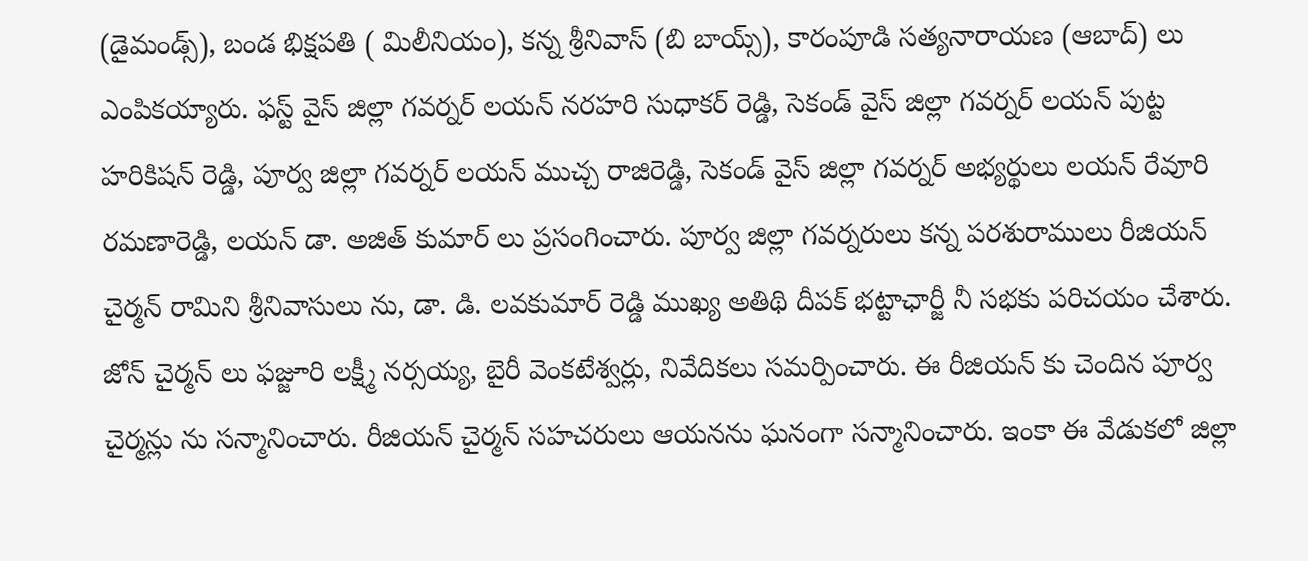(డైమండ్స్), బండ భిక్షపతి ( మిలీనియం), కన్న శ్రీనివాస్ (బి బాయ్స్), కారంపూడి సత్యనారాయణ (ఆబాద్) లు ఎంపికయ్యారు. ఫస్ట్ వైస్ జిల్లా గవర్నర్ లయన్ నరహరి సుధాకర్ రెడ్డి, సెకండ్ వైస్ జిల్లా గవర్నర్ లయన్ పుట్ట హరికిషన్ రెడ్డి, పూర్వ జిల్లా గవర్నర్ లయన్ ముచ్చ రాజిరెడ్డి, సెకండ్ వైస్ జిల్లా గవర్నర్ అభ్యర్థులు లయన్ రేవూరి రమణారెడ్డి, లయన్ డా. అజిత్ కుమార్ లు ప్రసంగించారు. పూర్వ జిల్లా గవర్నరులు కన్న పరశురాములు రీజియన్ చైర్మన్ రామిని శ్రీనివాసులు ను, డా. డి. లవకుమార్ రెడ్డి ముఖ్య అతిథి దీపక్ భట్టాఛార్జీ నీ సభకు పరిచయం చేశారు. జోన్ చైర్మన్ లు ఫజ్జూరి లక్ష్మీ నర్సయ్య, బైరీ వెంకటేశ్వర్లు, నివేదికలు సమర్పించారు. ఈ రీజియన్ కు చెందిన పూర్వ చైర్మన్లు ను సన్మానించారు. రీజియన్ చైర్మన్ సహచరులు ఆయనను ఘనంగా సన్మానించారు. ఇంకా ఈ వేడుకలో జిల్లా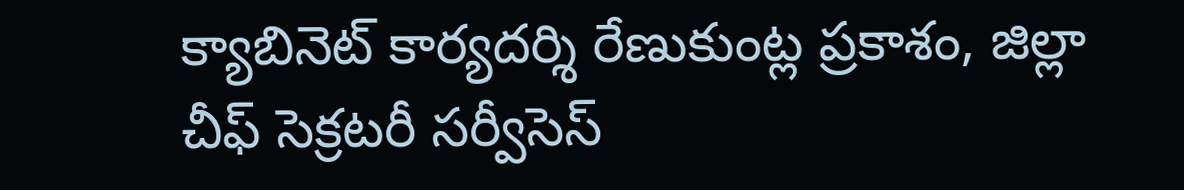క్యాబినెట్ కార్యదర్శి రేణుకుంట్ల ప్రకాశం, జిల్లా చీఫ్ సెక్రటరీ సర్వీసెస్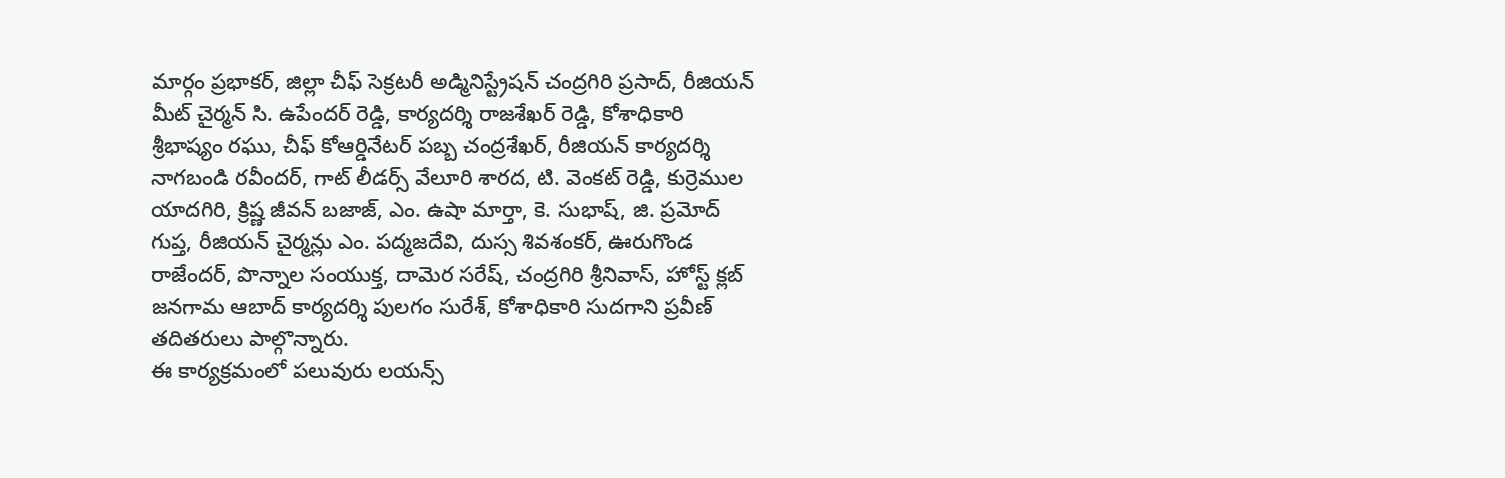మార్గం ప్రభాకర్, జిల్లా చీఫ్ సెక్రటరీ అడ్మినిస్ట్రేషన్ చంద్రగిరి ప్రసాద్, రీజియన్ మీట్ చైర్మన్ సి. ఉపేందర్ రెడ్డి, కార్యదర్శి రాజశేఖర్ రెడ్డి, కోశాధికారి శ్రీభాష్యం రఘు, చీఫ్ కోఆర్డినేటర్ పబ్బ చంద్రశేఖర్, రీజియన్ కార్యదర్శి నాగబండి రవీందర్, గాట్ లీడర్స్ వేలూరి శారద, టి. వెంకట్ రెడ్డి, కుర్రెముల యాదగిరి, క్రిష్ణ జీవన్ బజాజ్, ఎం. ఉషా మార్తా, కె. సుభాష్, జి. ప్రమోద్ గుప్త, రీజియన్ చైర్మన్లు ఎం. పద్మజదేవి, దుస్స శివశంకర్, ఊరుగొండ రాజేందర్, పొన్నాల సంయుక్త, దామెర సరేష్, చంద్రగిరి శ్రీనివాస్, హోస్ట్ క్లబ్ జనగామ ఆబాద్ కార్యదర్శి పులగం సురేశ్, కోశాధికారి సుదగాని ప్రవీణ్ తదితరులు పాల్గొన్నారు.
ఈ కార్యక్రమంలో పలువురు లయన్స్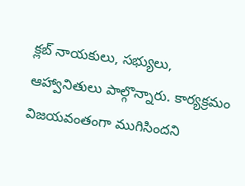క్లబ్ నాయకులు, సభ్యులు, ఆహ్వానితులు పాల్గొన్నారు. కార్యక్రమం విజయవంతంగా ముగిసిందని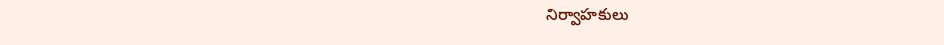నిర్వాహకులు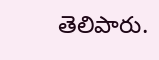తెలిపారు.